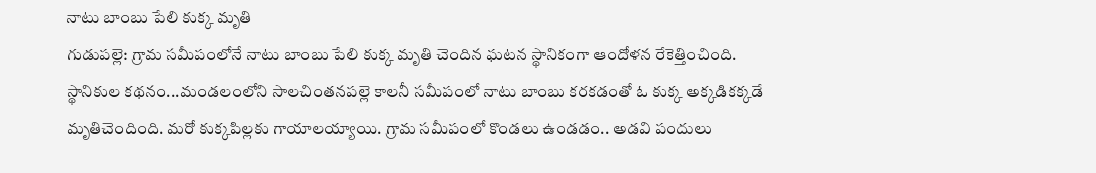నాటు బాంబు పేలి కుక్క మృతి
గుడుపల్లె: గ్రామ సమీపంలోనే నాటు బాంబు పేలి కుక్క మృతి చెందిన ఘటన స్థానికంగా ఆందోళన రేకెత్తించింది. స్థానికుల కథనం...మండలంలోని సాలచింతనపల్లె కాలనీ సమీపంలో నాటు బాంబు కరకడంతో ఓ కుక్క అక్కడికక్కడే మృతిచెందింది. మరో కుక్కపిల్లకు గాయాలయ్యాయి. గ్రామ సమీపంలో కొండలు ఉండడం.. అడవి పందులు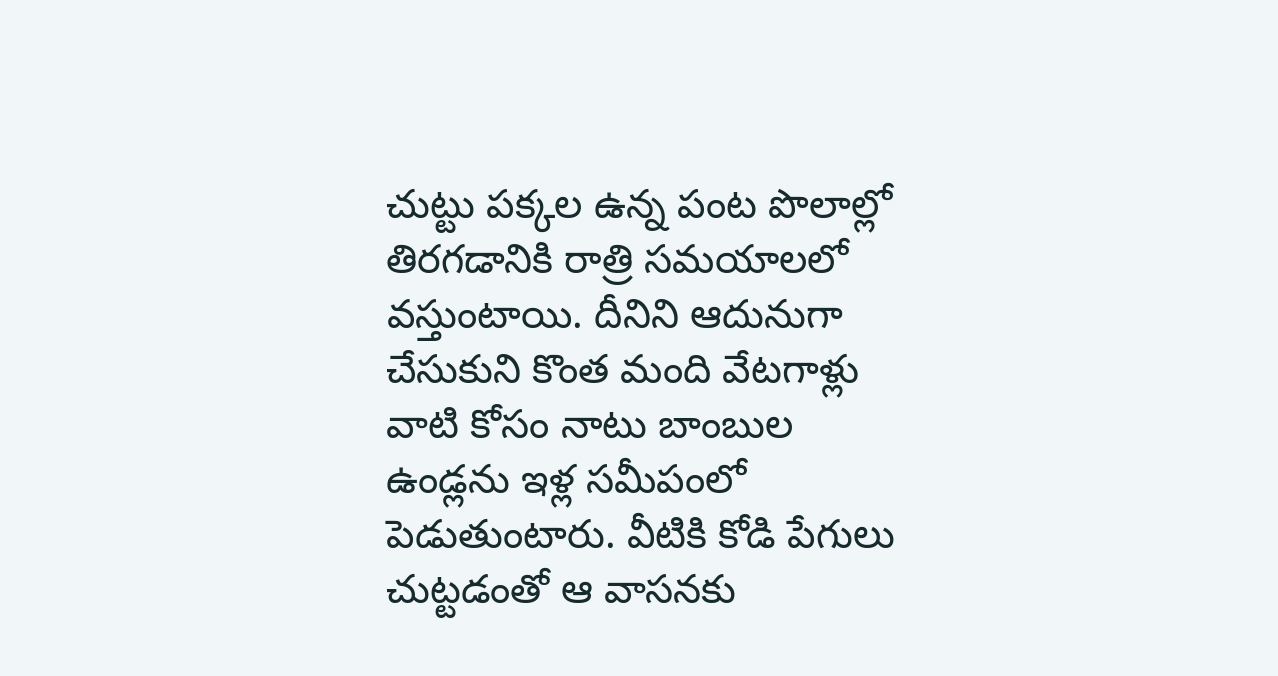చుట్టు పక్కల ఉన్న పంట పొలాల్లో తిరగడానికి రాత్రి సమయాలలో వస్తుంటాయి. దీనిని ఆదునుగా చేసుకుని కొంత మంది వేటగాళ్లు వాటి కోసం నాటు బాంబుల ఉండ్లను ఇళ్ల సమీపంలో పెడుతుంటారు. వీటికి కోడి పేగులు చుట్టడంతో ఆ వాసనకు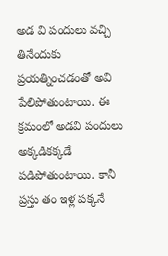అడ వి పందులు వచ్చి తినేందుకు ప్రయత్నించడంతో అవి పేలిపోతుంటాయి. ఈ క్రమంలో అడవి పందులు అక్కడికక్కడే పడిపోతుంటాయి. కానీ ప్రస్తు తం ఇళ్ల పక్కనే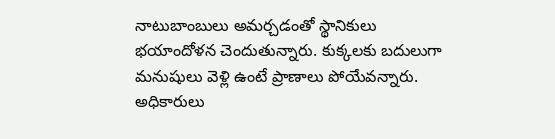నాటుబాంబులు అమర్చడంతో స్థానికులు భయాందోళన చెందుతున్నారు. కుక్కలకు బదులుగా మనుషులు వెళ్లి ఉంటే ప్రాణాలు పోయేవన్నారు. అధికారులు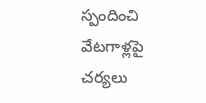స్పందించి వేటగాళ్లపై చర్యలు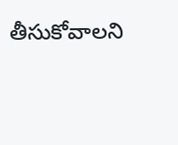తీసుకోవాలని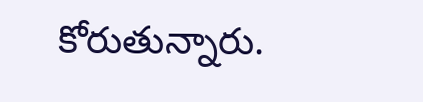కోరుతున్నారు.